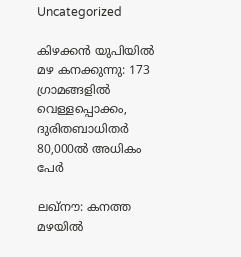Uncategorized

കിഴക്കന്‍ യുപിയില്‍ മഴ കനക്കുന്നു: 173 ഗ്രാമങ്ങളില്‍ വെള്ളപ്പൊക്കം, ദുരിതബാധിതർ 80,000ൽ അധികം പേർ

ലഖ്‌നൗ: കനത്ത മഴയില്‍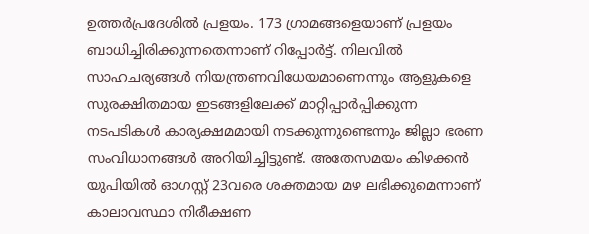ഉത്തര്‍പ്രദേശിൽ പ്രളയം. 173 ഗ്രാമങ്ങളെയാണ് പ്രളയം ബാധിച്ചിരിക്കുന്നതെന്നാണ് റിപ്പോർട്ട്. നിലവില്‍ സാഹചര്യങ്ങള്‍ നിയന്ത്രണവിധേയമാണെന്നും ആളുകളെ സുരക്ഷിതമായ ഇടങ്ങളിലേക്ക് മാറ്റിപ്പാര്‍പ്പിക്കുന്ന നടപടികള്‍ കാര്യക്ഷമമായി നടക്കുന്നുണ്ടെന്നും ജില്ലാ ഭരണ സംവിധാനങ്ങള്‍ അറിയിച്ചിട്ടുണ്ട്. അതേസമയം കിഴക്കന്‍ യുപിയില്‍ ഓഗസ്റ്റ് 23വരെ ശക്തമായ മഴ ലഭിക്കുമെന്നാണ് കാലാവസ്ഥാ നിരീക്ഷണ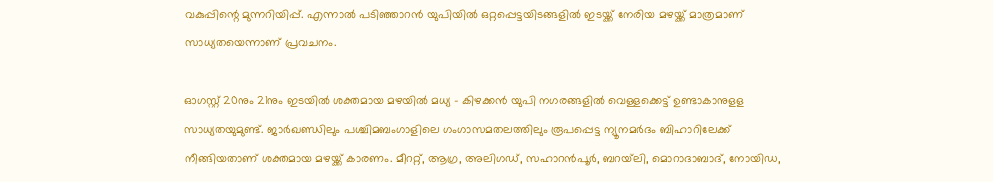വകുപ്പിന്റെ മുന്നറിയിപ്പ്. എന്നാല്‍ പടിഞ്ഞാറന്‍ യുപിയില്‍ ഒറ്റപ്പെട്ടയിടങ്ങളില്‍ ഇടയ്ക്ക് നേരിയ മഴയ്ക്ക് മാത്രമാണ് സാധ്യതയെന്നാണ് പ്രവചനം.

ഓഗസ്റ്റ് 20നും 21നും ഇടയില്‍ ശക്തമായ മഴയില്‍ മധ്യ – കിഴക്കന്‍ യുപി നഗരങ്ങളില്‍ വെള്ളക്കെട്ട് ഉണ്ടാകാനുളള സാധ്യതയുമുണ്ട്. ജാര്‍ഖണ്ഡിലും പശ്ചിമബംഗാളിലെ ഗംഗാസമതലത്തിലും രൂപപ്പെട്ട ന്യൂനമര്‍ദം ബിഹാറിലേക്ക് നീങ്ങിയതാണ് ശക്തമായ മഴയ്ക്ക് കാരണം. മീററ്റ്, ആഗ്ര, അലിഗഡ്, സഹാറന്‍പൂര്‍, ബറയ്‌ലി, മൊറാദാബാദ്, നോയിഡ,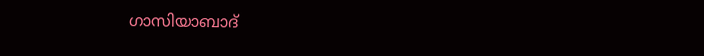ഗാസിയാബാദ്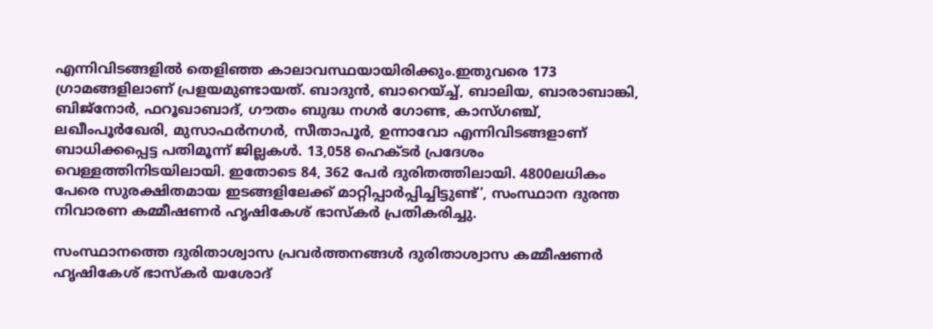എന്നിവിടങ്ങളില്‍ തെളിഞ്ഞ കാലാവസ്ഥയായിരിക്കും.ഇതുവരെ 173 ഗ്രാമങ്ങളിലാണ് പ്രളയമുണ്ടായത്. ബാദുന്‍, ബാറെയ്ച്ച്, ബാലിയ, ബാരാബാങ്കി, ബിജ്‌നോര്‍, ഫറൂഖാബാദ്, ഗൗതം ബുദ്ധ നഗര്‍ ഗോണ്ട, കാസ്ഗഞ്ച്, ലഖീംപൂര്‍ഖേരി, മുസാഫര്‍നഗര്‍, സീതാപൂര്‍, ഉന്നാവോ എന്നിവിടങ്ങളാണ് ബാധിക്കപ്പെട്ട പതിമൂന്ന് ജില്ലകള്‍. 13,058 ഹെക്ടര്‍ പ്രദേശം വെള്ളത്തിനിടയിലായി. ഇതോടെ 84, 362 പേര്‍ ദുരിതത്തിലായി. 4800ലധികം പേരെ സുരക്ഷിതമായ ഇടങ്ങളിലേക്ക് മാറ്റിപ്പാര്‍പ്പിച്ചിട്ടുണ്ട്’, സംസ്ഥാന ദുരന്ത നിവാരണ കമ്മീഷണര്‍ ഹൃഷികേശ് ഭാസ്‌കര്‍ പ്രതികരിച്ചു.

സംസ്ഥാനത്തെ ദുരിതാശ്വാസ പ്രവര്‍ത്തനങ്ങള്‍ ദുരിതാശ്വാസ കമ്മീഷണര്‍ ഹൃഷികേശ് ഭാസ്‌കര്‍ യശോദ്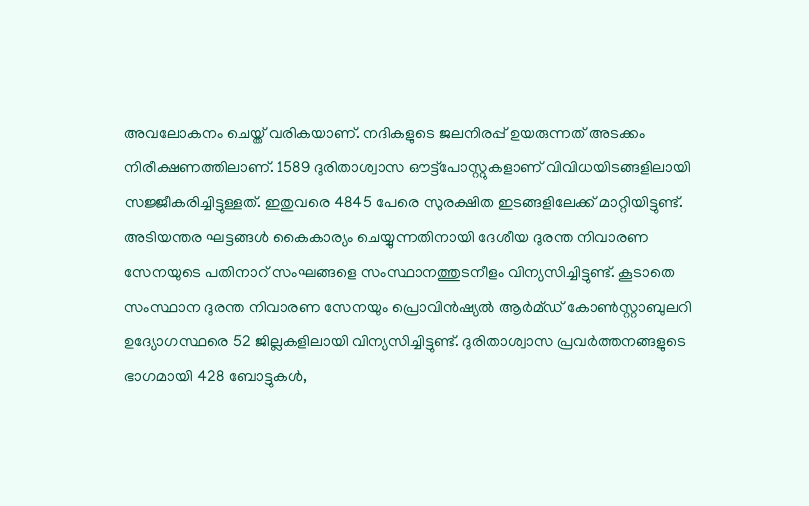അവലോകനം ചെയ്ത് വരികയാണ്. നദികളുടെ ജലനിരപ്പ് ഉയരുന്നത് അടക്കം നിരീക്ഷണത്തിലാണ്. 1589 ദുരിതാശ്വാസ ഔട്ട്പോസ്റ്റുകളാണ് വിവിധയിടങ്ങളിലായി സജ്ജീകരിച്ചിട്ടുള്ളത്. ഇതുവരെ 4845 പേരെ സുരക്ഷിത ഇടങ്ങളിലേക്ക് മാറ്റിയിട്ടുണ്ട്. അടിയന്തര ഘട്ടങ്ങള്‍ കൈകാര്യം ചെയ്യുന്നതിനായി ദേശീയ ദുരന്ത നിവാരണ സേനയുടെ പതിനാറ് സംഘങ്ങളെ സംസ്ഥാനത്തുടനീളം വിന്യസിച്ചിട്ടുണ്ട്. കൂടാതെ സംസ്ഥാന ദുരന്ത നിവാരണ സേനയും പ്രൊവിന്‍ഷ്യല്‍ ആര്‍മ്ഡ് കോണ്‍സ്റ്റാബുലറി ഉദ്യോഗസ്ഥരെ 52 ജില്ലകളിലായി വിന്യസിച്ചിട്ടുണ്ട്. ദുരിതാശ്വാസ പ്രവര്‍ത്തനങ്ങളുടെ ഭാഗമായി 428 ബോട്ടുകള്‍,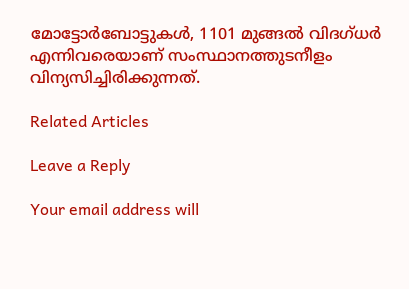മോട്ടോര്‍ബോട്ടുകള്‍, 1101 മുങ്ങല്‍ വിദഗ്ധര്‍ എന്നിവരെയാണ് സംസ്ഥാനത്തുടനീളം വിന്യസിച്ചിരിക്കുന്നത്.

Related Articles

Leave a Reply

Your email address will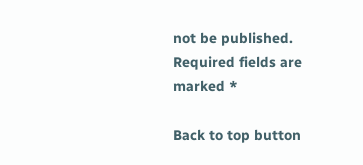not be published. Required fields are marked *

Back to top button